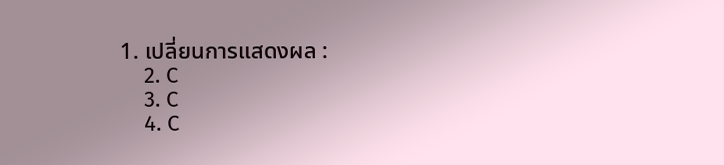1. เปลี่ยนการแสดงผล :
    2. C
    3. C
    4. C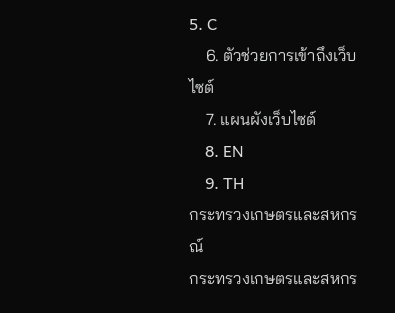5. C
    6. ตัวช่วยการเข้าถึงเว็บไซต์
    7. แผนผังเว็บไซต์
    8. EN
    9. TH
กระทรวงเกษตรและสหกรณ์
กระทรวงเกษตรและสหกร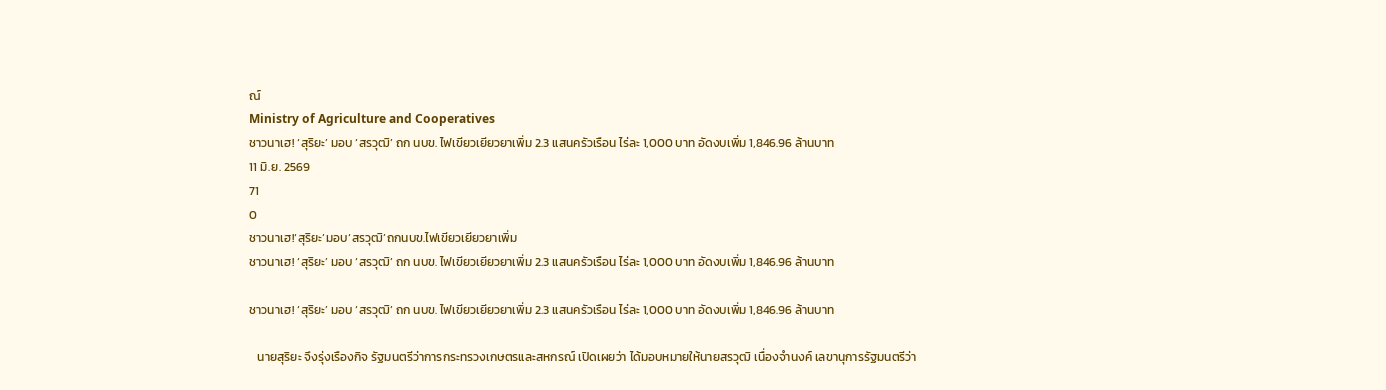ณ์
Ministry of Agriculture and Cooperatives
ชาวนาเฮ! ‘สุริยะ’ มอบ ‘สรวุฒิ’ ถก นบข. ไฟเขียวเยียวยาเพิ่ม 2.3 แสนครัวเรือน ไร่ละ 1,000 บาท อัดงบเพิ่ม 1,846.96 ล้านบาท
11 มิ.ย. 2569
71
0
ชาวนาเฮ!‘สุริยะ’มอบ‘สรวุฒิ’ถกนบข.ไฟเขียวเยียวยาเพิ่ม
ชาวนาเฮ! ‘สุริยะ’ มอบ ‘สรวุฒิ’ ถก นบข. ไฟเขียวเยียวยาเพิ่ม 2.3 แสนครัวเรือน ไร่ละ 1,000 บาท อัดงบเพิ่ม 1,846.96 ล้านบาท

ชาวนาเฮ! ‘สุริยะ’ มอบ ‘สรวุฒิ’ ถก นบข. ไฟเขียวเยียวยาเพิ่ม 2.3 แสนครัวเรือน ไร่ละ 1,000 บาท อัดงบเพิ่ม 1,846.96 ล้านบาท

   นายสุริยะ จึงรุ่งเรืองกิจ รัฐมนตรีว่าการกระทรวงเกษตรและสหกรณ์ เปิดเผยว่า ได้มอบหมายให้นายสรวุฒิ เนื่องจำนงค์ เลขานุการรัฐมนตรีว่า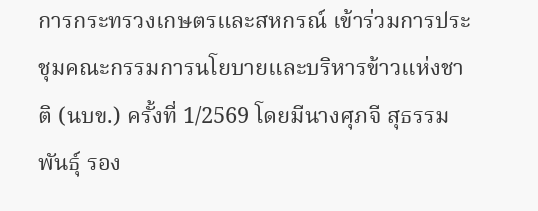การกระทรวงเกษตรและสหกรณ์ เข้าร่วมการประชุมคณะกรรมการนโยบายและบริหารข้าวแห่งชาติ (นบข.) ครั้งที่ 1/2569 โดยมีนางศุภจี สุธรรมพันธุ์ รอง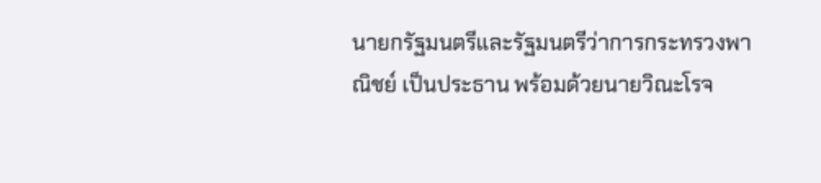นายกรัฐมนตรีและรัฐมนตรีว่าการกระทรวงพาณิชย์ เป็นประธาน พร้อมด้วยนายวิณะโรจ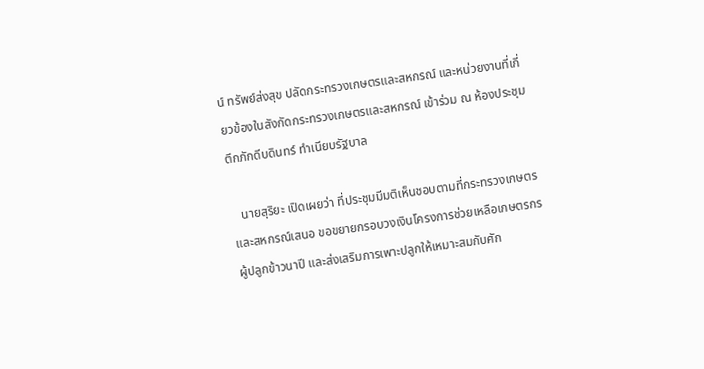น์ ทรัพย์ส่งสุข ปลัดกระทรวงเกษตรและสหกรณ์ และหน่วยงานที่เกี่ยวข้องในสังกัดกระทรวงเกษตรและสหกรณ์ เข้าร่วม ณ ห้องประชุมตึกภักดีบดินทร์ ทำเนียบรัฐบาล

   นายสุริยะ เปิดเผยว่า ที่ประชุมมีมติเห็นชอบตามที่กระทรวงเกษตรและสหกรณ์เสนอ ขอขยายกรอบวงเงินโครงการช่วยเหลือเกษตรกรผู้ปลูกข้าวนาปี และส่งเสริมการเพาะปลูกให้เหมาะสมกับศัก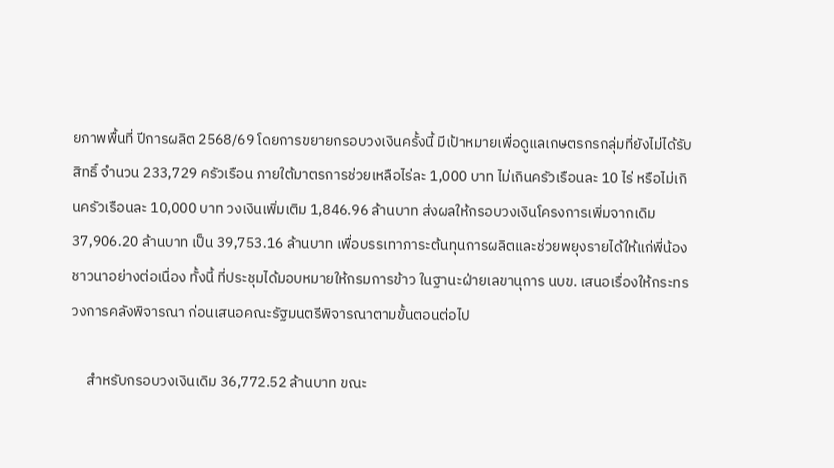ยภาพพื้นที่ ปีการผลิต 2568/69 โดยการขยายกรอบวงเงินครั้งนี้ มีเป้าหมายเพื่อดูแลเกษตรกรกลุ่มที่ยังไม่ได้รับสิทธิ์ จำนวน 233,729 ครัวเรือน ภายใต้มาตรการช่วยเหลือไร่ละ 1,000 บาท ไม่เกินครัวเรือนละ 10 ไร่ หรือไม่เกินครัวเรือนละ 10,000 บาท วงเงินเพิ่มเติม 1,846.96 ล้านบาท ส่งผลให้กรอบวงเงินโครงการเพิ่มจากเดิม 37,906.20 ล้านบาท เป็น 39,753.16 ล้านบาท เพื่อบรรเทาภาระต้นทุนการผลิตและช่วยพยุงรายได้ให้แก่พี่น้องชาวนาอย่างต่อเนื่อง ทั้งนี้ ที่ประชุมได้มอบหมายให้กรมการข้าว ในฐานะฝ่ายเลขานุการ นบข. เสนอเรื่องให้กระทรวงการคลังพิจารณา ก่อนเสนอคณะรัฐมนตรีพิจารณาตามขั้นตอนต่อไป

     สำหรับกรอบวงเงินเดิม 36,772.52 ล้านบาท ขณะ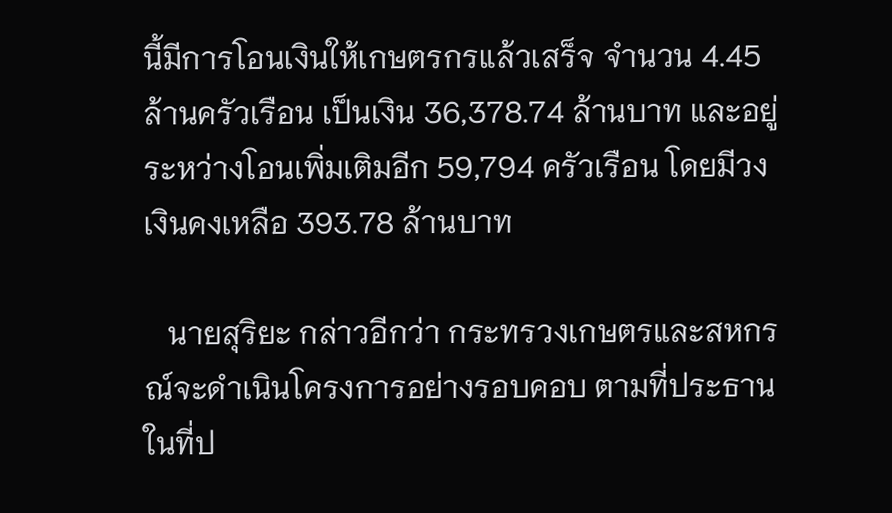นี้มีการโอนเงินให้เกษตรกรแล้วเสร็จ จำนวน 4.45 ล้านครัวเรือน เป็นเงิน 36,378.74 ล้านบาท และอยู่ระหว่างโอนเพิ่มเติมอีก 59,794 ครัวเรือน โดยมีวงเงินคงเหลือ 393.78 ล้านบาท

   นายสุริยะ กล่าวอีกว่า กระทรวงเกษตรและสหกรณ์จะดำเนินโครงการอย่างรอบคอบ ตามที่ประธานในที่ป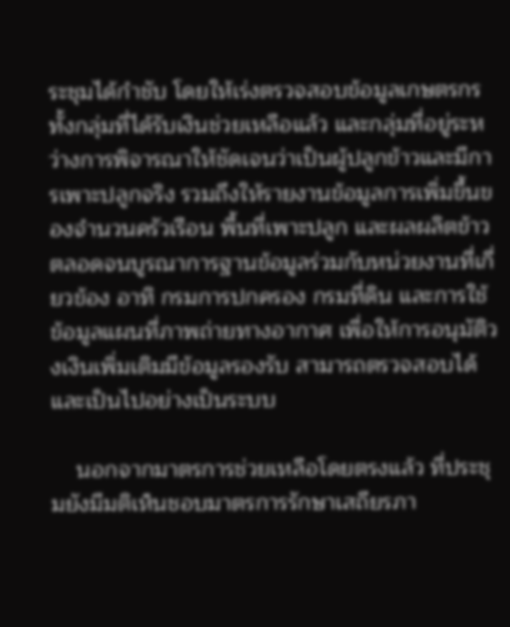ระชุมได้กำชับ โดยให้เร่งตรวจสอบข้อมูลเกษตรกรทั้งกลุ่มที่ได้รับเงินช่วยเหลือแล้ว และกลุ่มที่อยู่ระหว่างการพิจารณาให้ชัดเจนว่าเป็นผู้ปลูกข้าวและมีการเพาะปลูกจริง รวมถึงให้รายงานข้อมูลการเพิ่มขึ้นของจำนวนครัวเรือน พื้นที่เพาะปลูก และผลผลิตข้าว ตลอดจนบูรณาการฐานข้อมูลร่วมกับหน่วยงานที่เกี่ยวข้อง อาทิ กรมการปกครอง กรมที่ดิน และการใช้ข้อมูลแผนที่ภาพถ่ายทางอากาศ เพื่อให้การอนุมัติวงเงินเพิ่มเติมมีข้อมูลรองรับ สามารถตรวจสอบได้ และเป็นไปอย่างเป็นระบบ

    นอกจากมาตรการช่วยเหลือโดยตรงแล้ว ที่ประชุมยังมีมติเห็นชอบมาตรการรักษาเสถียรภา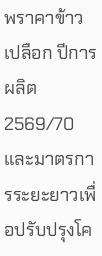พราคาข้าวเปลือก ปีการผลิต 2569/70 และมาตรการระยะยาวเพื่อปรับปรุงโค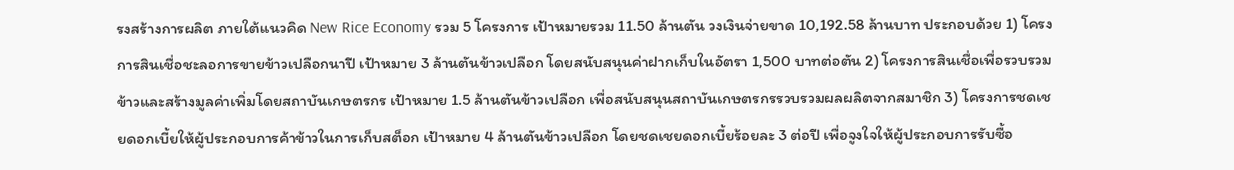รงสร้างการผลิต ภายใต้แนวคิด New Rice Economy รวม 5 โครงการ เป้าหมายรวม 11.50 ล้านตัน วงเงินจ่ายขาด 10,192.58 ล้านบาท ประกอบด้วย 1) โครงการสินเชื่อชะลอการขายข้าวเปลือกนาปี เป้าหมาย 3 ล้านตันข้าวเปลือก โดยสนับสนุนค่าฝากเก็บในอัตรา 1,500 บาทต่อตัน 2) โครงการสินเชื่อเพื่อรวบรวมข้าวและสร้างมูลค่าเพิ่มโดยสถาบันเกษตรกร เป้าหมาย 1.5 ล้านตันข้าวเปลือก เพื่อสนับสนุนสถาบันเกษตรกรรวบรวมผลผลิตจากสมาชิก 3) โครงการชดเชยดอกเบี้ยให้ผู้ประกอบการค้าข้าวในการเก็บสต็อก เป้าหมาย 4 ล้านตันข้าวเปลือก โดยชดเชยดอกเบี้ยร้อยละ 3 ต่อปี เพื่อจูงใจให้ผู้ประกอบการรับซื้อ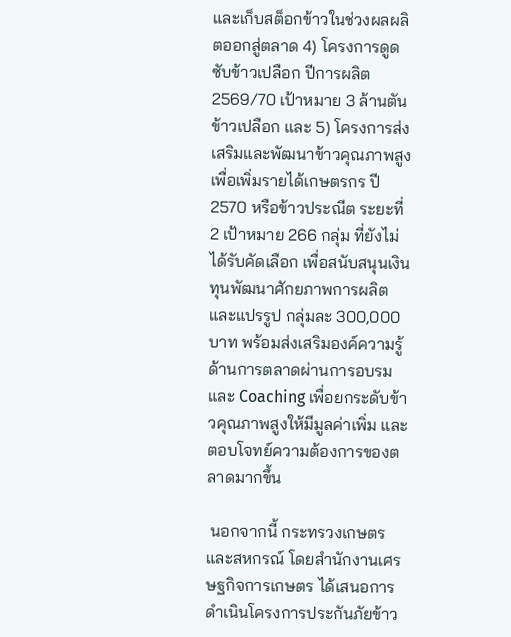และเก็บสต็อกข้าวในช่วงผลผลิตออกสู่ตลาด 4) โครงการดูดซับข้าวเปลือก ปีการผลิต 2569/70 เป้าหมาย 3 ล้านตันข้าวเปลือก และ 5) โครงการส่งเสริมและพัฒนาข้าวคุณภาพสูงเพื่อเพิ่มรายได้เกษตรกร ปี 2570 หรือข้าวประณีต ระยะที่ 2 เป้าหมาย 266 กลุ่ม ที่ยังไม่ได้รับคัดเลือก เพื่อสนับสนุนเงินทุนพัฒนาศักยภาพการผลิตและแปรรูป กลุ่มละ 300,000 บาท พร้อมส่งเสริมองค์ความรู้ด้านการตลาดผ่านการอบรมและ Coaching เพื่อยกระดับข้าวคุณภาพสูงให้มีมูลค่าเพิ่ม และตอบโจทย์ความต้องการของตลาดมากขึ้น

 นอกจากนี้ กระทรวงเกษตรและสหกรณ์ โดยสำนักงานเศรษฐกิจการเกษตร ได้เสนอการดำเนินโครงการประกันภัยข้าว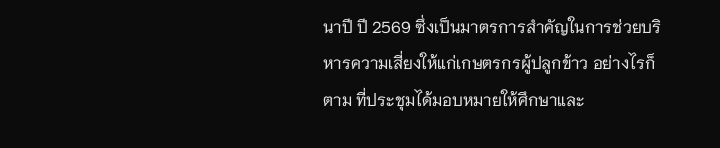นาปี ปี 2569 ซึ่งเป็นมาตรการสำคัญในการช่วยบริหารความเสี่ยงให้แก่เกษตรกรผู้ปลูกข้าว อย่างไรก็ตาม ที่ประชุมได้มอบหมายให้ศึกษาและ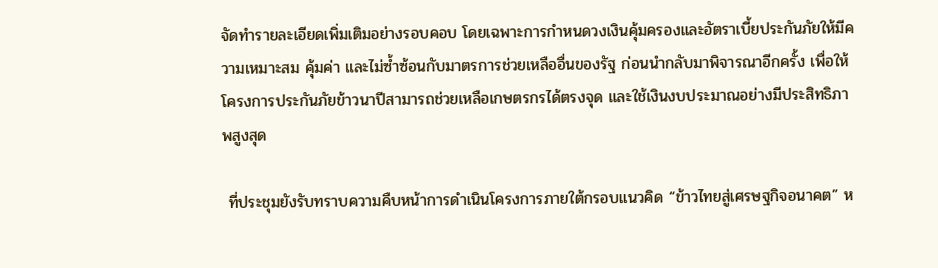จัดทำรายละเอียดเพิ่มเติมอย่างรอบคอบ โดยเฉพาะการกำหนดวงเงินคุ้มครองและอัตราเบี้ยประกันภัยให้มีความเหมาะสม คุ้มค่า และไม่ซ้ำซ้อนกับมาตรการช่วยเหลืออื่นของรัฐ ก่อนนำกลับมาพิจารณาอีกครั้ง เพื่อให้โครงการประกันภัยข้าวนาปีสามารถช่วยเหลือเกษตรกรได้ตรงจุด และใช้เงินงบประมาณอย่างมีประสิทธิภาพสูงสุด

 ที่ประชุมยังรับทราบความคืบหน้าการดำเนินโครงการภายใต้กรอบแนวคิด “ข้าวไทยสู่เศรษฐกิจอนาคต” ห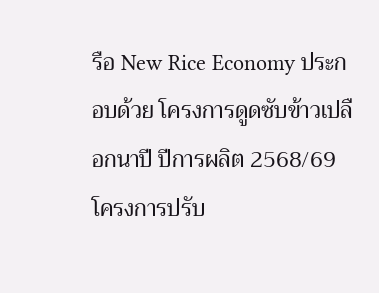รือ New Rice Economy ประกอบด้วย โครงการดูดซับข้าวเปลือกนาปี ปีการผลิต 2568/69 โครงการปรับ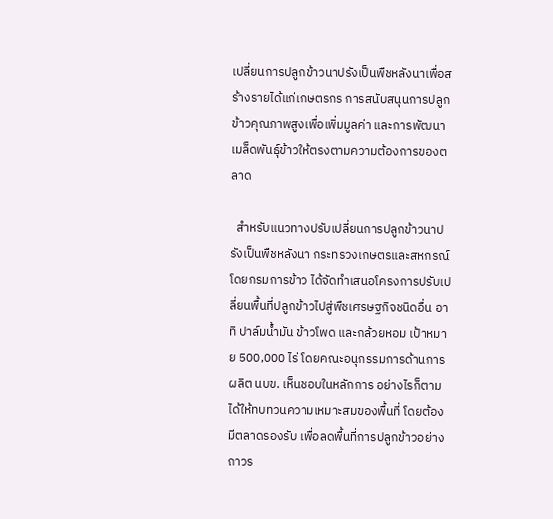เปลี่ยนการปลูกข้าวนาปรังเป็นพืชหลังนาเพื่อสร้างรายได้แก่เกษตรกร การสนับสนุนการปลูกข้าวคุณภาพสูงเพื่อเพิ่มมูลค่า และการพัฒนาเมล็ดพันธุ์ข้าวให้ตรงตามความต้องการของตลาด

  สำหรับแนวทางปรับเปลี่ยนการปลูกข้าวนาปรังเป็นพืชหลังนา กระทรวงเกษตรและสหกรณ์ โดยกรมการข้าว ได้จัดทำเสนอโครงการปรับเปลี่ยนพื้นที่ปลูกข้าวไปสู่พืชเศรษฐกิจชนิดอื่น อาทิ ปาล์มน้ำมัน ข้าวโพด และกล้วยหอม เป้าหมาย 500,000 ไร่ โดยคณะอนุกรรมการด้านการผลิต นบข. เห็นชอบในหลักการ อย่างไรก็ตาม ได้ให้ทบทวนความเหมาะสมของพื้นที่ โดยต้องมีตลาดรองรับ เพื่อลดพื้นที่การปลูกข้าวอย่างถาวร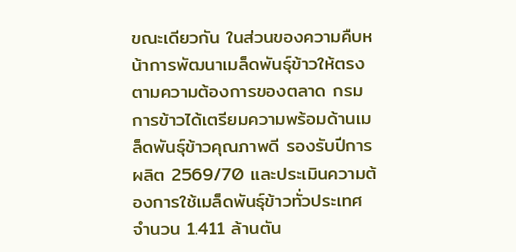ขณะเดียวกัน ในส่วนของความคืบหน้าการพัฒนาเมล็ดพันธุ์ข้าวให้ตรงตามความต้องการของตลาด กรมการข้าวได้เตรียมความพร้อมด้านเมล็ดพันธุ์ข้าวคุณภาพดี รองรับปีการผลิต 2569/70 และประเมินความต้องการใช้เมล็ดพันธุ์ข้าวทั่วประเทศ จำนวน 1.411 ล้านตัน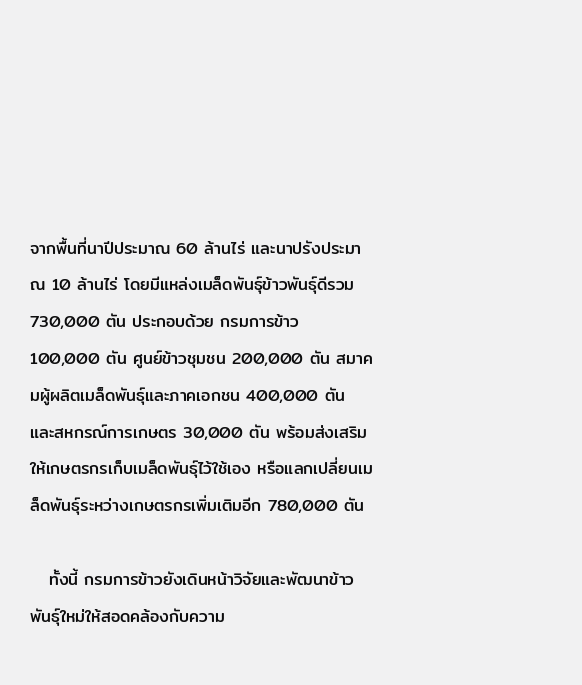จากพื้นที่นาปีประมาณ 60 ล้านไร่ และนาปรังประมาณ 10 ล้านไร่ โดยมีแหล่งเมล็ดพันธุ์ข้าวพันธุ์ดีรวม 730,000 ตัน ประกอบด้วย กรมการข้าว 100,000 ตัน ศูนย์ข้าวชุมชน 200,000 ตัน สมาคมผู้ผลิตเมล็ดพันธุ์และภาคเอกชน 400,000 ตัน และสหกรณ์การเกษตร 30,000 ตัน พร้อมส่งเสริมให้เกษตรกรเก็บเมล็ดพันธุ์ไว้ใช้เอง หรือแลกเปลี่ยนเมล็ดพันธุ์ระหว่างเกษตรกรเพิ่มเติมอีก 780,000 ตัน

   ทั้งนี้ กรมการข้าวยังเดินหน้าวิจัยและพัฒนาข้าวพันธุ์ใหม่ให้สอดคล้องกับความ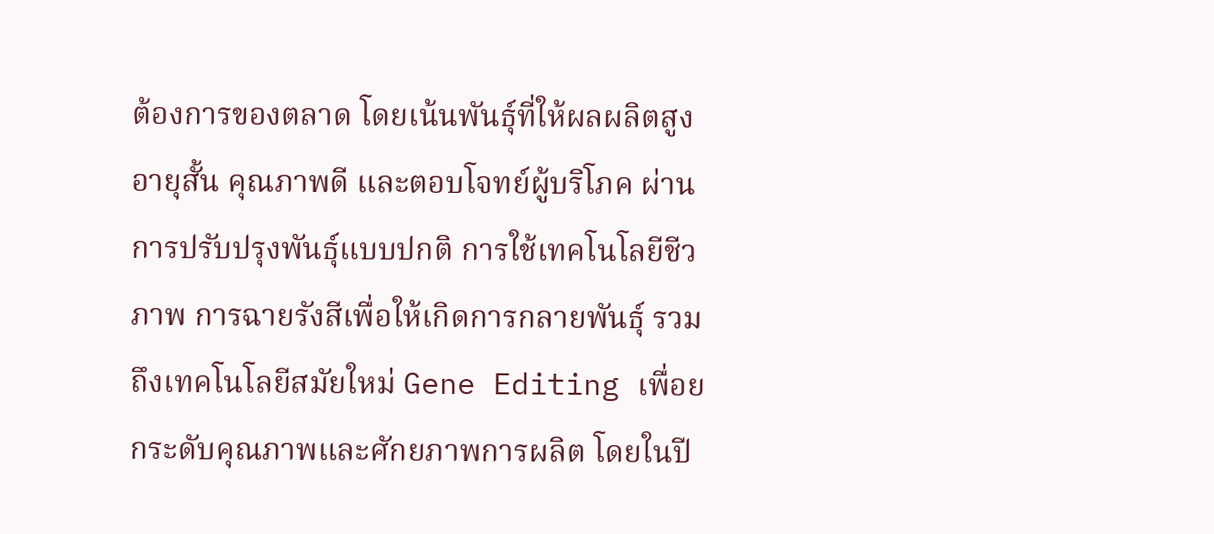ต้องการของตลาด โดยเน้นพันธุ์ที่ให้ผลผลิตสูง อายุสั้น คุณภาพดี และตอบโจทย์ผู้บริโภค ผ่านการปรับปรุงพันธุ์แบบปกติ การใช้เทคโนโลยีชีวภาพ การฉายรังสีเพื่อให้เกิดการกลายพันธุ์ รวมถึงเทคโนโลยีสมัยใหม่ Gene Editing เพื่อยกระดับคุณภาพและศักยภาพการผลิต โดยในปี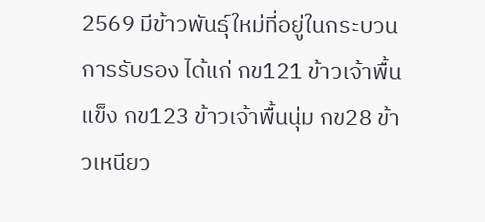2569 มีข้าวพันธุ์ใหม่ที่อยู่ในกระบวนการรับรอง ได้แก่ กข121 ข้าวเจ้าพื้นแข็ง กข123 ข้าวเจ้าพื้นนุ่ม กข28 ข้าวเหนียว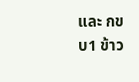และ กขบ1 ข้าว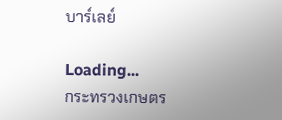บาร์เลย์

Loading...
กระทรวงเกษตร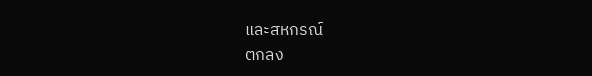และสหกรณ์
ตกลง